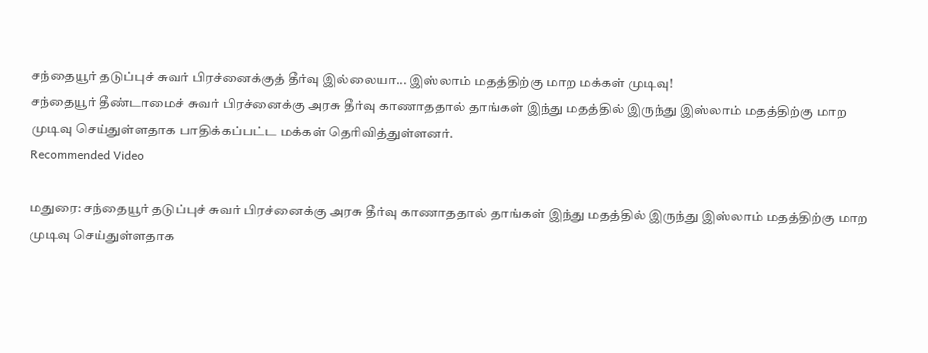சந்தையூர் தடுப்புச் சுவர் பிரச்னைக்குத் தீர்வு இல்லையா... இஸ்லாம் மதத்திற்கு மாற மக்கள் முடிவு!
சந்தையூர் தீண்டாமைச் சுவர் பிரச்னைக்கு அரசு தீர்வு காணாததால் தாங்கள் இந்து மதத்தில் இருந்து இஸ்லாம் மதத்திற்கு மாற முடிவு செய்துள்ளதாக பாதிக்கப்பட்ட மக்கள் தெரிவித்துள்ளனர்.
Recommended Video

மதுரை: சந்தையூர் தடுப்புச் சுவர் பிரச்னைக்கு அரசு தீர்வு காணாததால் தாங்கள் இந்து மதத்தில் இருந்து இஸ்லாம் மதத்திற்கு மாற முடிவு செய்துள்ளதாக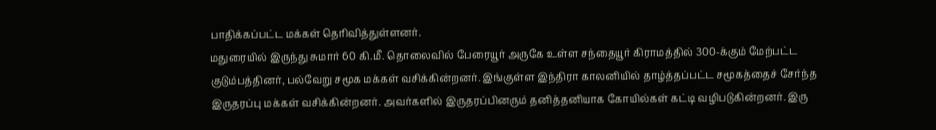பாதிக்கப்பட்ட மக்கள் தெரிவித்துள்ளனர்.
மதுரையில் இருந்து சுமார் 60 கி.மீ. தொலைவில் பேரையூர் அருகே உள்ள சந்தையூர் கிராமத்தில் 300-க்கும் மேற்பட்ட குடும்பத்தினர், பல்வேறு சமூக மக்கள் வசிக்கின்றனர். இங்குள்ள இந்திரா காலனியில் தாழ்த்தப்பட்ட சமூகத்தைச் சேர்ந்த இருதரப்பு மக்கள் வசிக்கின்றனர். அவர்களில் இருதரப்பினரும் தனித்தனியாக கோயில்கள் கட்டி வழிபடுகின்றனர். இரு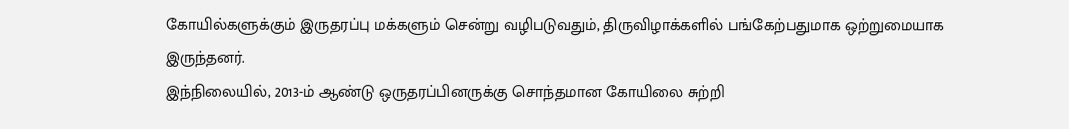கோயில்களுக்கும் இருதரப்பு மக்களும் சென்று வழிபடுவதும், திருவிழாக்களில் பங்கேற்பதுமாக ஒற்றுமையாக இருந்தனர்.
இந்நிலையில், 2013-ம் ஆண்டு ஒருதரப்பினருக்கு சொந்தமான கோயிலை சுற்றி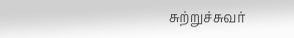சுற்றுச்சுவர்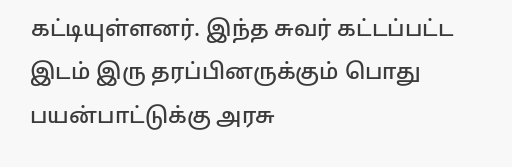கட்டியுள்ளனர். இந்த சுவர் கட்டப்பட்ட இடம் இரு தரப்பினருக்கும் பொது பயன்பாட்டுக்கு அரசு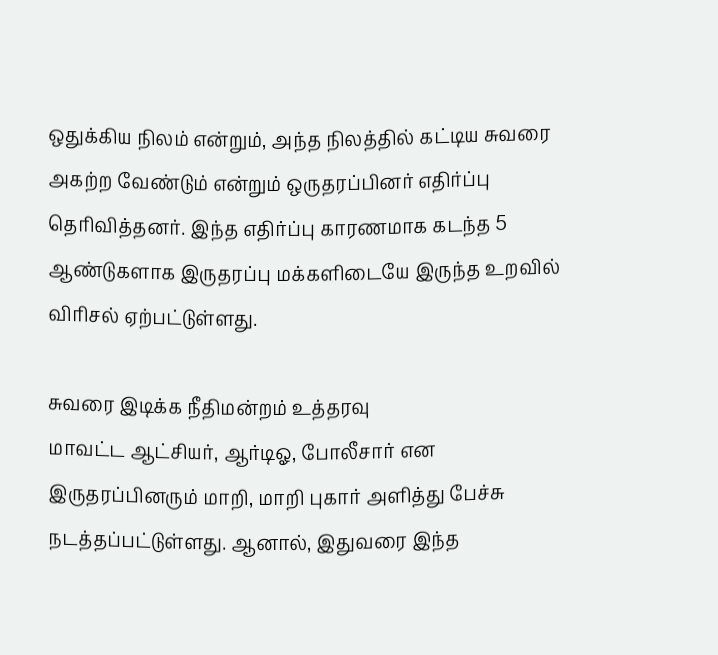ஒதுக்கிய நிலம் என்றும், அந்த நிலத்தில் கட்டிய சுவரை அகற்ற வேண்டும் என்றும் ஒருதரப்பினர் எதிர்ப்பு தெரிவித்தனர். இந்த எதிர்ப்பு காரணமாக கடந்த 5 ஆண்டுகளாக இருதரப்பு மக்களிடையே இருந்த உறவில் விரிசல் ஏற்பட்டுள்ளது.

சுவரை இடிக்க நீதிமன்றம் உத்தரவு
மாவட்ட ஆட்சியர், ஆர்டிஓ, போலீசார் என இருதரப்பினரும் மாறி, மாறி புகார் அளித்து பேச்சு நடத்தப்பட்டுள்ளது. ஆனால், இதுவரை இந்த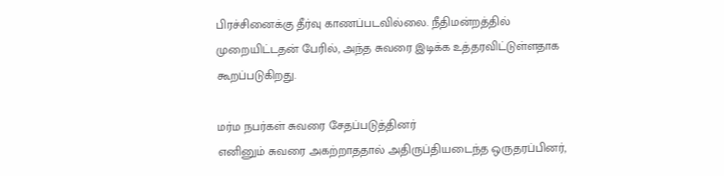பிரச்சினைக்கு தீர்வு காணப்படவில்லை. நீதிமன்றத்தில் முறையிட்டதன் பேரில், அந்த சுவரை இடிக்க உத்தரவிட்டுள்ளதாக கூறப்படுகிறது.

மர்ம நபர்கள் சுவரை சேதப்படுத்தினர்
எனினும் சுவரை அகற்றாததால் அதிருப்தியடைந்த ஒருதரப்பினர்,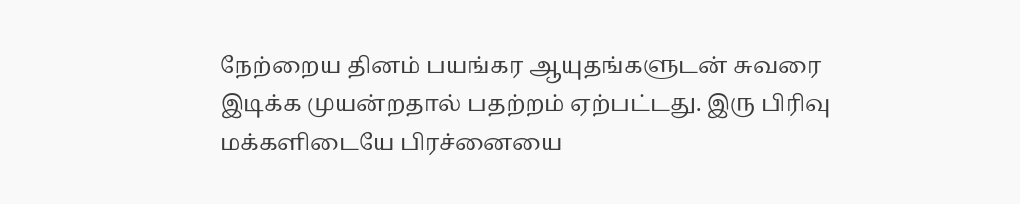நேற்றைய தினம் பயங்கர ஆயுதங்களுடன் சுவரை இடிக்க முயன்றதால் பதற்றம் ஏற்பட்டது. இரு பிரிவு மக்களிடையே பிரச்னையை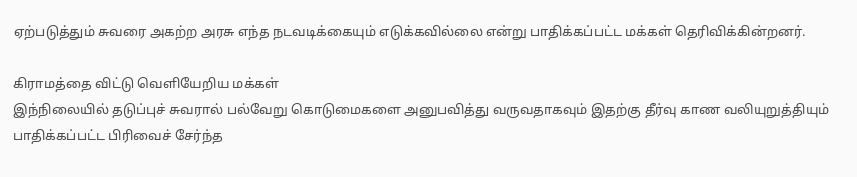ஏற்படுத்தும் சுவரை அகற்ற அரசு எந்த நடவடிக்கையும் எடுக்கவில்லை என்று பாதிக்கப்பட்ட மக்கள் தெரிவிக்கின்றனர்.

கிராமத்தை விட்டு வெளியேறிய மக்கள்
இந்நிலையில் தடுப்புச் சுவரால் பல்வேறு கொடுமைகளை அனுபவித்து வருவதாகவும் இதற்கு தீர்வு காண வலியுறுத்தியும் பாதிக்கப்பட்ட பிரிவைச் சேர்ந்த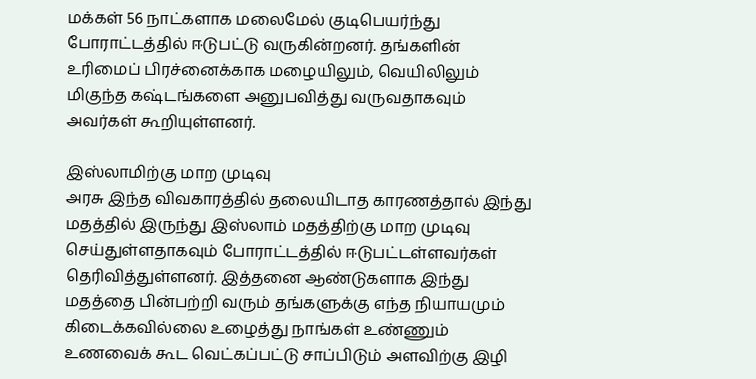மக்கள் 56 நாட்களாக மலைமேல் குடிபெயர்ந்து போராட்டத்தில் ஈடுபட்டு வருகின்றனர். தங்களின் உரிமைப் பிரச்னைக்காக மழையிலும், வெயிலிலும் மிகுந்த கஷ்டங்களை அனுபவித்து வருவதாகவும் அவர்கள் கூறியுள்ளனர்.

இஸ்லாமிற்கு மாற முடிவு
அரசு இந்த விவகாரத்தில் தலையிடாத காரணத்தால் இந்து மதத்தில் இருந்து இஸ்லாம் மதத்திற்கு மாற முடிவு செய்துள்ளதாகவும் போராட்டத்தில் ஈடுபட்டள்ளவர்கள் தெரிவித்துள்ளனர். இத்தனை ஆண்டுகளாக இந்து மதத்தை பின்பற்றி வரும் தங்களுக்கு எந்த நியாயமும் கிடைக்கவில்லை உழைத்து நாங்கள் உண்ணும் உணவைக் கூட வெட்கப்பட்டு சாப்பிடும் அளவிற்கு இழி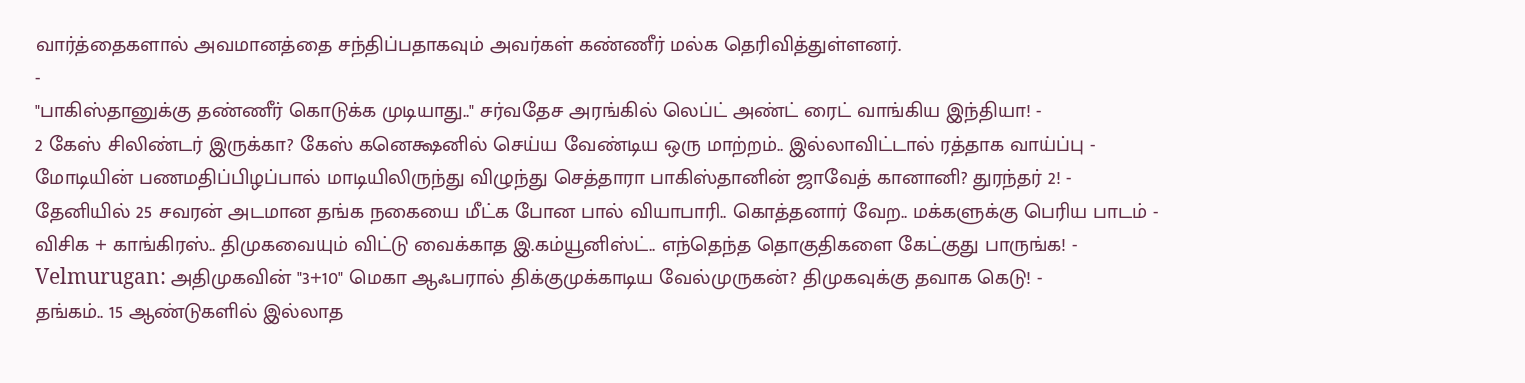வார்த்தைகளால் அவமானத்தை சந்திப்பதாகவும் அவர்கள் கண்ணீர் மல்க தெரிவித்துள்ளனர்.
-
"பாகிஸ்தானுக்கு தண்ணீர் கொடுக்க முடியாது.." சர்வதேச அரங்கில் லெப்ட் அண்ட் ரைட் வாங்கிய இந்தியா! -
2 கேஸ் சிலிண்டர் இருக்கா? கேஸ் கனெக்ஷனில் செய்ய வேண்டிய ஒரு மாற்றம்.. இல்லாவிட்டால் ரத்தாக வாய்ப்பு -
மோடியின் பணமதிப்பிழப்பால் மாடியிலிருந்து விழுந்து செத்தாரா பாகிஸ்தானின் ஜாவேத் கானானி? துரந்தர் 2! -
தேனியில் 25 சவரன் அடமான தங்க நகையை மீட்க போன பால் வியாபாரி.. கொத்தனார் வேற.. மக்களுக்கு பெரிய பாடம் -
விசிக + காங்கிரஸ்.. திமுகவையும் விட்டு வைக்காத இ.கம்யூனிஸ்ட்.. எந்தெந்த தொகுதிகளை கேட்குது பாருங்க! -
Velmurugan: அதிமுகவின் "3+10" மெகா ஆஃபரால் திக்குமுக்காடிய வேல்முருகன்? திமுகவுக்கு தவாக கெடு! -
தங்கம்.. 15 ஆண்டுகளில் இல்லாத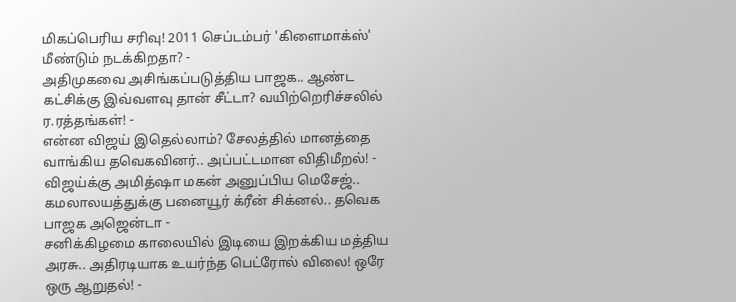மிகப்பெரிய சரிவு! 2011 செப்டம்பர் 'கிளைமாக்ஸ்' மீண்டும் நடக்கிறதா? -
அதிமுகவை அசிங்கப்படுத்திய பாஜக.. ஆண்ட கட்சிக்கு இவ்வளவு தான் சீட்டா? வயிற்றெரிச்சலில் ர.ரத்தங்கள்! -
என்ன விஜய் இதெல்லாம்? சேலத்தில் மானத்தை வாங்கிய தவெகவினர்.. அப்பட்டமான விதிமீறல்! -
விஜய்க்கு அமித்ஷா மகன் அனுப்பிய மெசேஜ்.. கமலாலயத்துக்கு பனையூர் க்ரீன் சிக்னல்.. தவெக பாஜக அஜென்டா -
சனிக்கிழமை காலையில் இடியை இறக்கிய மத்திய அரசு.. அதிரடியாக உயர்ந்த பெட்ரோல் விலை! ஒரே ஒரு ஆறுதல்! -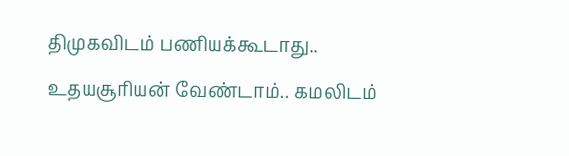திமுகவிடம் பணியக்கூடாது.. உதயசூரியன் வேண்டாம்.. கமலிடம்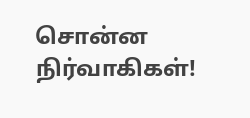சொன்ன நிர்வாகிகள்!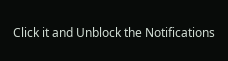Click it and Unblock the Notifications